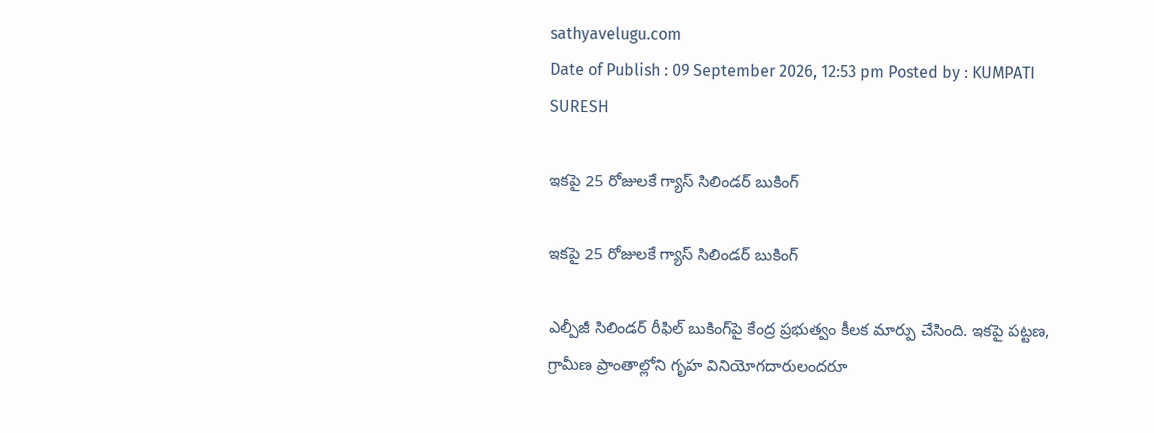sathyavelugu.com
Date of Publish : 09 September 2026, 12:53 pm Posted by : KUMPATI SURESH

ఇకపై 25 రోజులకే గ్యాస్ సిలిండర్ బుకింగ్

ఇకపై 25 రోజులకే గ్యాస్ సిలిండర్ బుకింగ్

ఎల్పీజీ సిలిండర్ రీఫిల్ బుకింగ్‌పై కేంద్ర ప్రభుత్వం కీలక మార్పు చేసింది. ఇకపై పట్టణ, గ్రామీణ ప్రాంతాల్లోని గృహ వినియోగదారులందరూ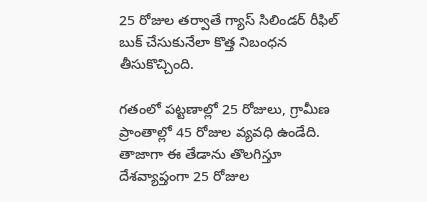25 రోజుల తర్వాతే గ్యాస్ సిలిండర్ రీఫిల్ బుక్ చేసుకునేలా కొత్త నిబంధన తీసుకొచ్చింది.

గతంలో పట్టణాల్లో 25 రోజులు, గ్రామీణ ప్రాంతాల్లో 45 రోజుల వ్యవధి ఉండేది. తాజాగా ఈ తేడాను తొలగిస్తూ దేశవ్యాప్తంగా 25 రోజుల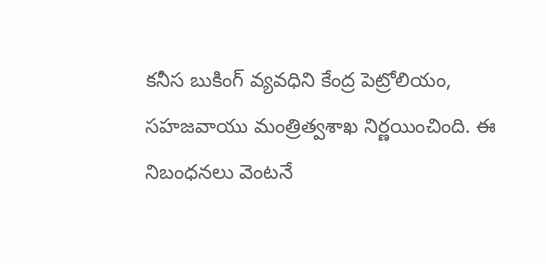కనీస బుకింగ్ వ్యవధిని కేంద్ర పెట్రోలియం, సహజవాయు మంత్రిత్వశాఖ నిర్ణయించింది. ఈ నిబంధనలు వెంటనే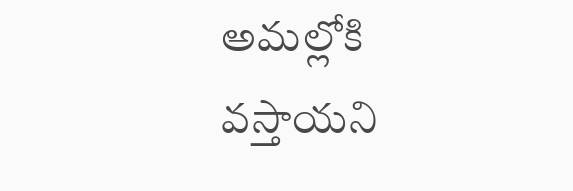అమల్లోకి వస్తాయని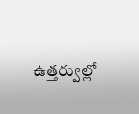ఉత్తర్వుల్లో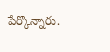పేర్కొన్నారు.